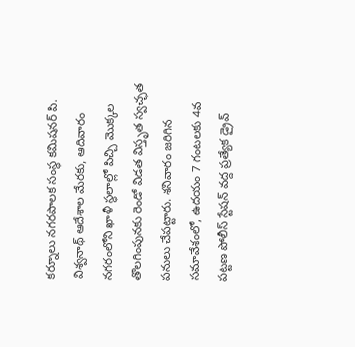కర్నూలు నగరపాలక సంస్థ కమిషనర్ పి. విశ్వనాథ్ ఆదేశాల మేరకు, ఆదివారం నగరంలోని ఖాళీ స్థలాల్లో పిచ్చి మొక్కల తొలగింపునకు రెండో విడత విస్తృత స్వచ్ఛత పనులు చేపట్టారు. శనివారం జరిగిన సమావేశంలో, ఉదయం 7 గంటలకు 4వ పట్టణ పోలీస్ స్టేషన్ వద్ద ప్రత్యేక డ్రైవ్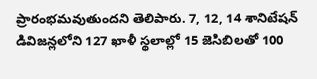ప్రారంభమవుతుందని తెలిపారు. 7, 12, 14 శానిటేషన్ డివిజన్లలోని 127 ఖాళీ స్థలాల్లో 15 జెసిబిలతో 100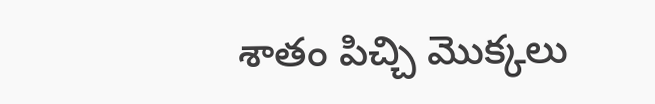శాతం పిచ్చి మొక్కలు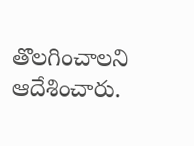తొలగించాలని ఆదేశించారు.